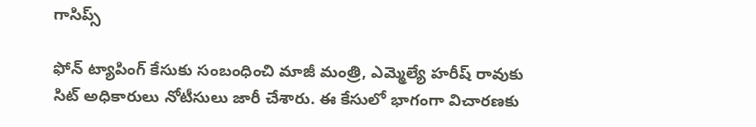గాసిప్స్

ఫోన్ ట్యాపింగ్ కేసుకు సంబంధించి మాజీ మంత్రి, ఎమ్మెల్యే హరీష్ రావుకు సిట్ అధికారులు నోటీసులు జారీ చేశారు. ఈ కేసులో భాగంగా విచారణకు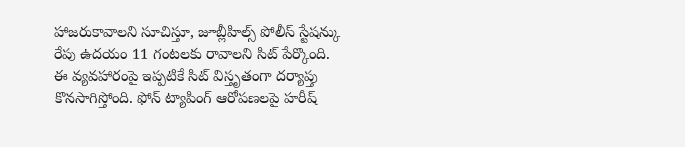హాజరుకావాలని సూచిస్తూ, జూబ్లీహిల్స్ పోలీస్ స్టేషన్కు రేపు ఉదయం 11 గంటలకు రావాలని సిట్ పేర్కొంది.
ఈ వ్యవహారంపై ఇప్పటికే సిట్ విస్తృతంగా దర్యాప్తు కొనసాగిస్తోంది. ఫోన్ ట్యాపింగ్ ఆరోపణలపై హరీష్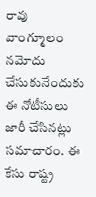రావు వాంగ్మూలం నమోదు చేసుకునేందుకు ఈ నోటీసులు జారీ చేసినట్లు సమాచారం. ఈ కేసు రాష్ట్ర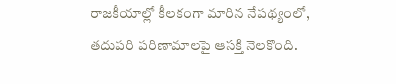రాజకీయాల్లో కీలకంగా మారిన నేపథ్యంలో, తదుపరి పరిణామాలపై ఆసక్తి నెలకొంది.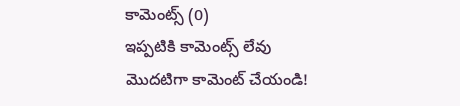కామెంట్స్ (0)
ఇప్పటికి కామెంట్స్ లేవు
మొదటిగా కామెంట్ చేయండి!